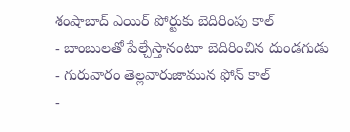శంషాబాద్ ఎయిర్ పోర్టుకు బెదిరింపు కాల్
- బాంబులతో పేల్చేస్తానంటూ బెదిరించిన దుండగుడు
- గురువారం తెల్లవారుజామున ఫోన్ కాల్
-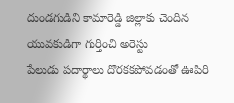దుండగుడిని కామారెడ్డి జిల్లాకు చెందిన యువకుడిగా గుర్తించి అరెస్టు
పేలుడు పదార్థాలు దొరకకపోవడంతో ఊపిరి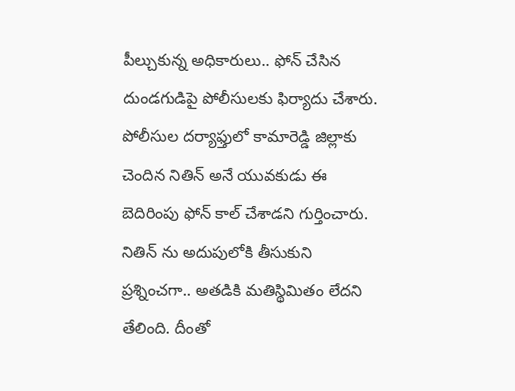పీల్చుకున్న అధికారులు.. ఫోన్ చేసిన దుండగుడిపై పోలీసులకు ఫిర్యాదు చేశారు. పోలీసుల దర్యాఫ్తులో కామారెడ్డి జిల్లాకు చెందిన నితిన్ అనే యువకుడు ఈ బెదిరింపు ఫోన్ కాల్ చేశాడని గుర్తించారు. నితిన్ ను అదుపులోకి తీసుకుని ప్రశ్నించగా.. అతడికి మతిస్థిమితం లేదని తేలింది. దీంతో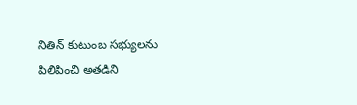నితిన్ కుటుంబ సభ్యులను పిలిపించి అతడిని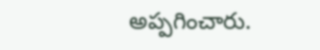అప్పగించారు.